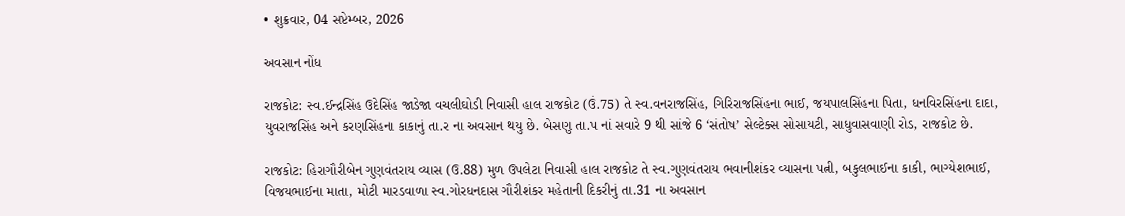• શુક્રવાર, 04 સપ્ટેમ્બર, 2026

અવસાન નોંધ

રાજકોટ: સ્વ.ઈન્દ્રસિંહ ઉદેસિંહ જાડેજા વચલીઘોડી નિવાસી હાલ રાજકોટ (ઉં.75) તે સ્વ.વનરાજસિંહ, ગિરિરાજસિંહના ભાઈ, જયપાલસિંહના પિતા, ધનવિરસિંહના દાદા, યુવરાજસિંહ અને કરણસિંહના કાકાનું તા.ર ના અવસાન થયુ છે. બેસણુ તા.પ નાં સવારે 9 થી સાંજે 6 ‘સંતોષ’ સેલ્ટેક્સ સોસાયટી, સાધુવાસવાણી રોડ, રાજકોટ છે.

રાજકોટ: હિરાગૌરીબેન ગુણવંતરાય વ્યાસ (ઉ.88) મુળ ઉપલેટા નિવાસી હાલ રાજકોટ તે સ્વ.ગુણવંતરાય ભવાનીશંકર વ્યાસના પત્ની, બકુલભાઈના કાકી, ભાગ્યેશભાઈ, વિજયભાઈના માતા, મોટી મારડવાળા સ્વ.ગોરધનદાસ ગૌરીશંકર મહેતાની દિકરીનું તા.31 ના અવસાન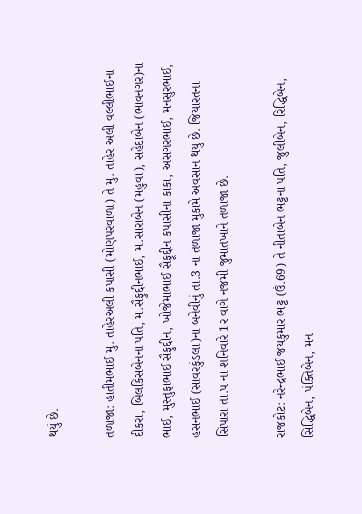થયું છે.

તળાજા: હાતીમભાઈ મુ. તાહેરઅલી કપાસી (મોણપરવાળા) તે મુ. તાહેર અલી વલ્લીભાઈના દીકરા, બિલકિસબેનના પતિ, મ.સૈફુદ્દીનભાઈ, મ.સારાબેન (મહુવા), સહેદાબેન (ભાવનગર)ના ભાઈ, મુસ્તુફાભાઈ સૈફુદ્દીન, ખોજેમાભાઈ સૈફૂદ્દીન કપાસીના કાકા, અસગરભાઈ, મનસુરભાઈ, હસનભાઈ (સાવરકુંડલા)ના બનેવીનું તા.3 ના તળાજા મુકામે અવસાન થયુ છે. જિયારતના સિપારા તા.પ ના શનિવારે 1ર વાગે નજમી જુમાતખાને તળાજા છે.

રાજકોટ: નરેન્દ્રભાઈ જયકુમાર ભટ્ટ (ઉં.69) તે નીતાબેન ભટ્ટના પતિ, જુલીબેન, રિદ્ધિબેન, સિદ્ધિબેન, પંક્તિબેન, મન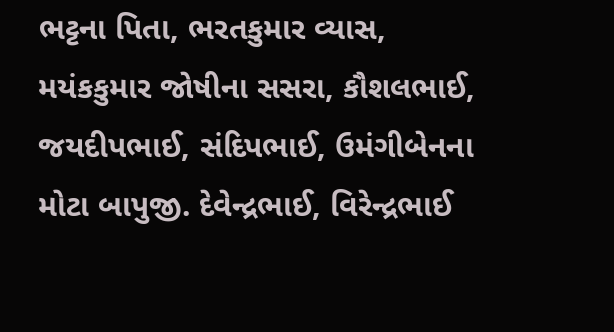ભટ્ટના પિતા, ભરતકુમાર વ્યાસ, મયંકકુમાર જોષીના સસરા, કૌશલભાઈ, જયદીપભાઈ, સંદિપભાઈ, ઉમંગીબેનના મોટા બાપુજી. દેવેન્દ્રભાઈ, વિરેન્દ્રભાઈ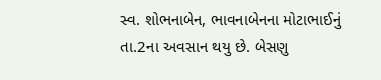સ્વ. શોભનાબેન, ભાવનાબેનના મોટાભાઈનું તા.2ના અવસાન થયુ છે. બેસણુ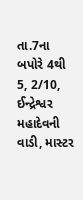તા.7ના બપોરે 4થી 5, 2/10, ઈન્દ્રેશ્વર મહાદેવની વાડી, માસ્ટર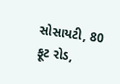સોસાયટી, 80 ફૂટ રોડ,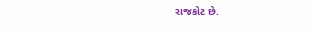રાજકોટ છે.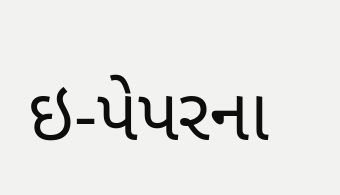ઇ-પેપરના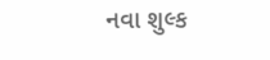નવા શુલ્ક